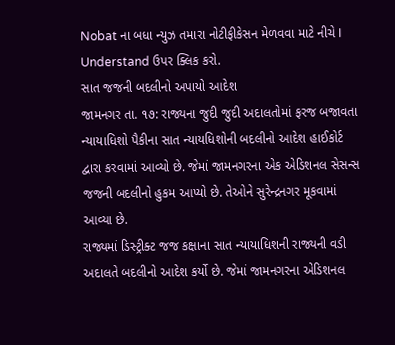Nobat ના બધા ન્યુઝ તમારા નોટીફીકેસન મેળવવા માટે નીચે I Understand ઉપર ક્લિક કરો.
સાત જજની બદલીનો અપાયો આદેશ
જામનગર તા. ૧૭: રાજ્યના જુદી જુદી અદાલતોમાં ફરજ બજાવતા ન્યાયાધિશો પૈકીના સાત ન્યાયધિશોની બદલીનો આદેશ હાઈકોર્ટ દ્વારા કરવામાં આવ્યો છે. જેમાં જામનગરના એક એડિશનલ સેસન્સ જજની બદલીનો હુકમ આપ્યો છે. તેઓને સુરેન્દ્રનગર મૂકવામાં આવ્યા છે.
રાજ્યમાં ડિસ્ટ્રીક્ટ જજ કક્ષાના સાત ન્યાયાધિશની રાજ્યની વડી અદાલતે બદલીનો આદેશ કર્યો છે. જેમાં જામનગરના એડિશનલ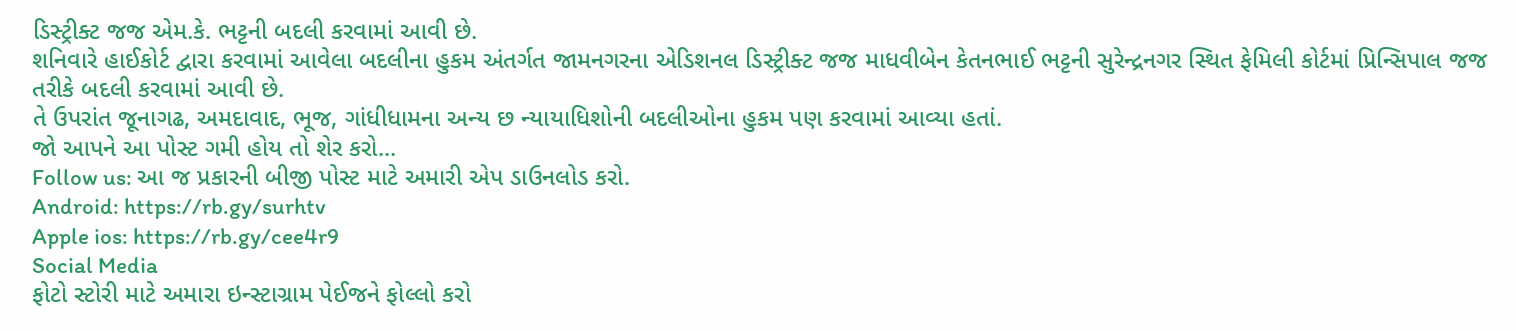ડિસ્ટ્રીક્ટ જજ એમ.કે. ભટ્ટની બદલી કરવામાં આવી છે.
શનિવારે હાઈકોર્ટ દ્વારા કરવામાં આવેલા બદલીના હુકમ અંતર્ગત જામનગરના એડિશનલ ડિસ્ટ્રીક્ટ જજ માધવીબેન કેતનભાઈ ભટ્ટની સુરેન્દ્રનગર સ્થિત ફેમિલી કોર્ટમાં પ્રિન્સિપાલ જજ તરીકે બદલી કરવામાં આવી છે.
તે ઉપરાંત જૂનાગઢ, અમદાવાદ, ભૂજ, ગાંધીધામના અન્ય છ ન્યાયાધિશોની બદલીઓના હુકમ પણ કરવામાં આવ્યા હતાં.
જો આપને આ પોસ્ટ ગમી હોય તો શેર કરો...
Follow us: આ જ પ્રકારની બીજી પોસ્ટ માટે અમારી એપ ડાઉનલોડ કરો.
Android: https://rb.gy/surhtv
Apple ios: https://rb.gy/cee4r9
Social Media
ફોટો સ્ટોરી માટે અમારા ઇન્સ્ટાગ્રામ પેઈજને ફોલ્લો કરો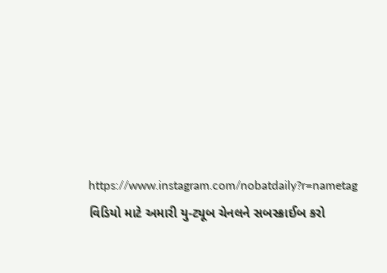https://www.instagram.com/nobatdaily?r=nametag
વિડિયો માટે અમારી યુ-ટ્યૂબ ચેનલને સબસ્ક્રાઈબ કરો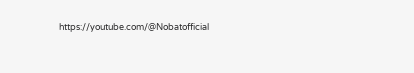https://youtube.com/@Nobatofficial